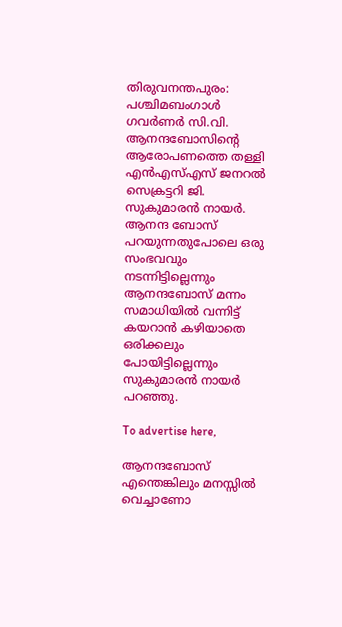തിരുവനന്തപുരം: പശ്ചിമബംഗാൾ ഗവർണർ സി.വി. ആനന്ദബോസിന്റെ ആരോപണത്തെ തള്ളി എൻഎസ്എ‌സ് ജനറൽ സെക്രട്ടറി ജി. സുകുമാരൻ നായർ. ആനന്ദ ബോസ് പറയുന്നതുപോലെ ഒരു സംഭവവും നടന്നിട്ടില്ലെന്നും ആനന്ദബോസ് മന്നം സമാധിയിൽ വന്നിട്ട് കയറാൻ കഴിയാതെ ഒരിക്കലും പോയിട്ടില്ലെന്നും സുകുമാരൻ നായർ പറഞ്ഞു.

To advertise here,

ആനന്ദബോസ് എന്തെങ്കിലും മനസ്സിൽ വെച്ചാണോ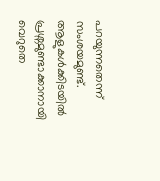പറയുന്നതെന്ന് സംശയമുണ്ട്. ആളുകൾക്കിടയിൽ പ്രശ്നമുണ്ടാക്കാനായി വെറുതെ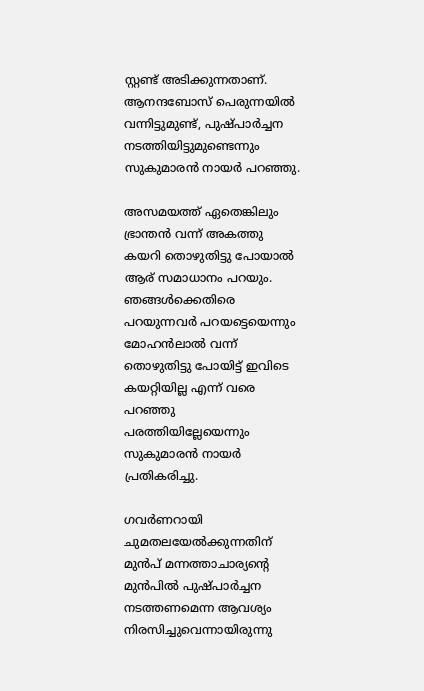സ്റ്റണ്ട് അടിക്കുന്നതാണ്. ആനന്ദബോസ് പെരുന്നയിൽ വന്നിട്ടുമുണ്ട്, പുഷ്പാർച്ചന നടത്തിയിട്ടുമുണ്ടെന്നും സുകുമാരൻ നായർ പറഞ്ഞു.

അസമയത്ത് ഏതെങ്കിലും ഭ്രാന്തൻ വന്ന് അകത്തു കയറി തൊഴുതിട്ടു പോയാൽ ആര് സമാധാനം പറയും. ഞങ്ങൾക്കെതിരെ പറയുന്നവർ പറയട്ടെയെന്നും മോഹൻലാൽ വന്ന് തൊഴുതിട്ടു പോയിട്ട് ഇവിടെ കയറ്റിയില്ല എന്ന് വരെ പറഞ്ഞു പരത്തിയില്ലേയെന്നും സുകുമാരൻ നായർ പ്രതികരിച്ചു.

ഗവർണറായി ചുമതലയേൽക്കുന്നതിന് മുൻപ് മന്നത്താചാര്യന്റെ മുൻപിൽ പുഷ്പാർച്ചന നടത്തണമെന്ന ആവശ്യം നിരസിച്ചുവെന്നായിരുന്നു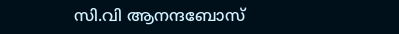സി.വി ആനന്ദബോസ്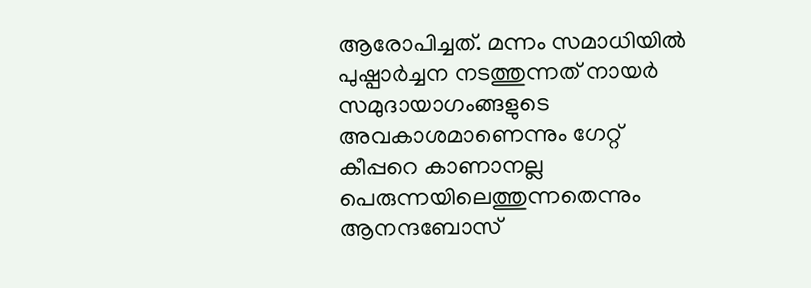ആരോപിച്ചത്. മന്നം സമാധിയിൽ പുഷ്പാർച്ചന നടത്തുന്നത് നായർ സമുദായാഗംങ്ങളുടെ അവകാശമാണെന്നും ഗേറ്റ് കീപ്പറെ കാണാനല്ല പെരുന്നയിലെത്തുന്നതെന്നും ആനന്ദബോസ്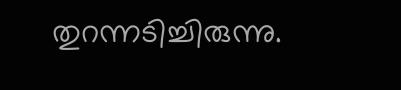തുറന്നടിച്ചിരുന്നു.